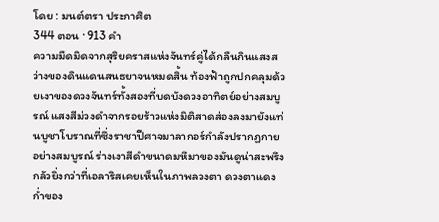โดย : มนต์ตรา ประกาศิต
344 ตอน · 913 คำ
ความมืดมิดจากสุริยคราสแห่งจันทร์คู่ได้กลืนกินแสงสว่างของดินแดนสนธยาจนหมดสิ้น ท้องฟ้าถูกปกคลุมด้วยเงาของดวงจันทร์ทั้งสองที่บดบังดวงอาทิตย์อย่างสมบูรณ์ แสงสีม่วงดำจากรอยร้าวแห่งมิติสาดส่องลงมายังแท่นบูชาโบราณที่ซึ่งราชาปีศาจมาลากอร์กำลังปรากฏกายอย่างสมบูรณ์ ร่างเงาสีดำขนาดมหึมาของมันดูน่าสะพรึงกลัวยิ่งกว่าที่เอลาริสเคยเห็นในภาพลวงตา ดวงตาแดงก่ำของ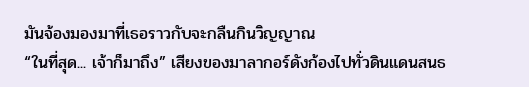มันจ้องมองมาที่เธอราวกับจะกลืนกินวิญญาณ
“ในที่สุด... เจ้าก็มาถึง” เสียงของมาลากอร์ดังก้องไปทั่วดินแดนสนธ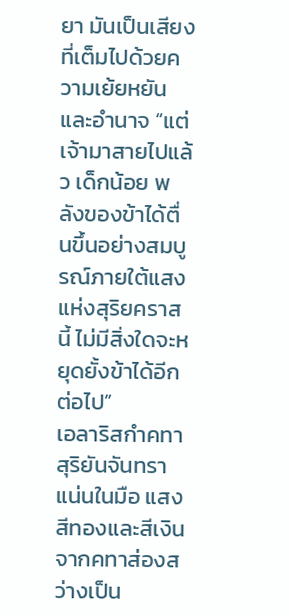ยา มันเป็นเสียงที่เต็มไปด้วยความเย้ยหยันและอำนาจ “แต่เจ้ามาสายไปแล้ว เด็กน้อย พลังของข้าได้ตื่นขึ้นอย่างสมบูรณ์ภายใต้แสงแห่งสุริยคราสนี้ ไม่มีสิ่งใดจะหยุดยั้งข้าได้อีกต่อไป”
เอลาริสกำคทาสุริยันจันทราแน่นในมือ แสงสีทองและสีเงินจากคทาส่องสว่างเป็น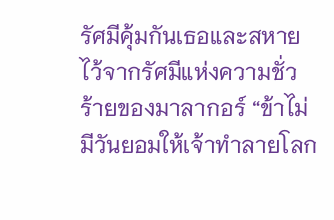รัศมีคุ้มกันเธอและสหายไว้จากรัศมีแห่งความชั่วร้ายของมาลากอร์ “ข้าไม่มีวันยอมให้เจ้าทำลายโลก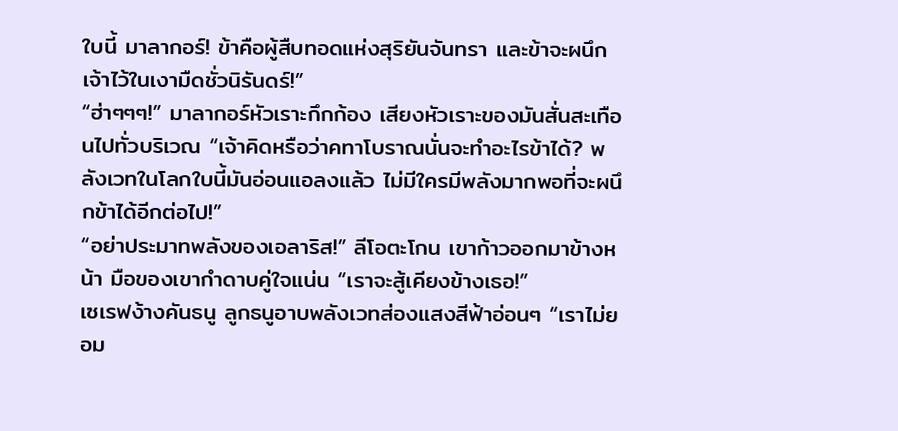ใบนี้ มาลากอร์! ข้าคือผู้สืบทอดแห่งสุริยันจันทรา และข้าจะผนึกเจ้าไว้ในเงามืดชั่วนิรันดร์!”
“ฮ่าๆๆๆ!” มาลากอร์หัวเราะกึกก้อง เสียงหัวเราะของมันสั่นสะเทือนไปทั่วบริเวณ “เจ้าคิดหรือว่าคทาโบราณนั่นจะทำอะไรข้าได้? พลังเวทในโลกใบนี้มันอ่อนแอลงแล้ว ไม่มีใครมีพลังมากพอที่จะผนึกข้าได้อีกต่อไป!”
“อย่าประมาทพลังของเอลาริส!” ลีโอตะโกน เขาก้าวออกมาข้างหน้า มือของเขากำดาบคู่ใจแน่น “เราจะสู้เคียงข้างเธอ!”
เซเรฟง้างคันธนู ลูกธนูอาบพลังเวทส่องแสงสีฟ้าอ่อนๆ “เราไม่ยอม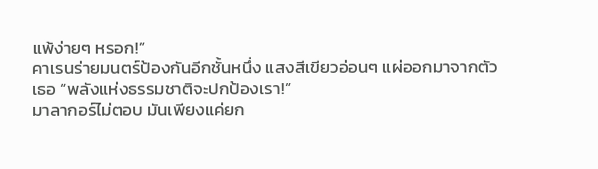แพ้ง่ายๆ หรอก!”
คาเรนร่ายมนตร์ป้องกันอีกชั้นหนึ่ง แสงสีเขียวอ่อนๆ แผ่ออกมาจากตัวเธอ “พลังแห่งธรรมชาติจะปกป้องเรา!”
มาลากอร์ไม่ตอบ มันเพียงแค่ยก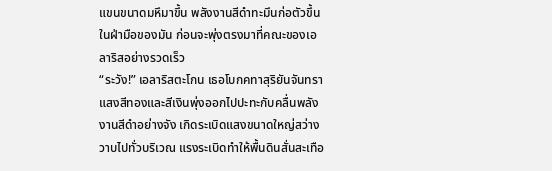แขนขนาดมหึมาขึ้น พลังงานสีดำทะมึนก่อตัวขึ้นในฝ่ามือของมัน ก่อนจะพุ่งตรงมาที่คณะของเอลาริสอย่างรวดเร็ว
“ระวัง!” เอลาริสตะโกน เธอโบกคทาสุริยันจันทรา แสงสีทองและสีเงินพุ่งออกไปปะทะกับคลื่นพลังงานสีดำอย่างจัง เกิดระเบิดแสงขนาดใหญ่สว่างวาบไปทั่วบริเวณ แรงระเบิดทำให้พื้นดินสั่นสะเทือ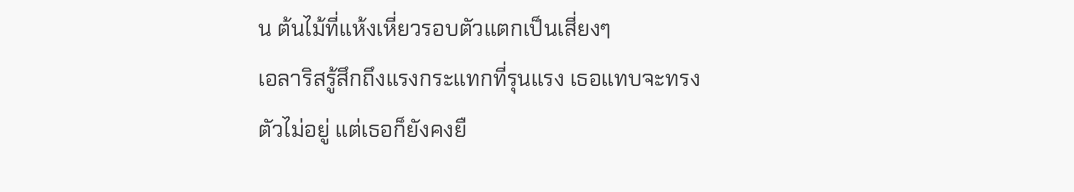น ต้นไม้ที่แห้งเหี่ยวรอบตัวแตกเป็นเสี่ยงๆ
เอลาริสรู้สึกถึงแรงกระแทกที่รุนแรง เธอแทบจะทรงตัวไม่อยู่ แต่เธอก็ยังคงยื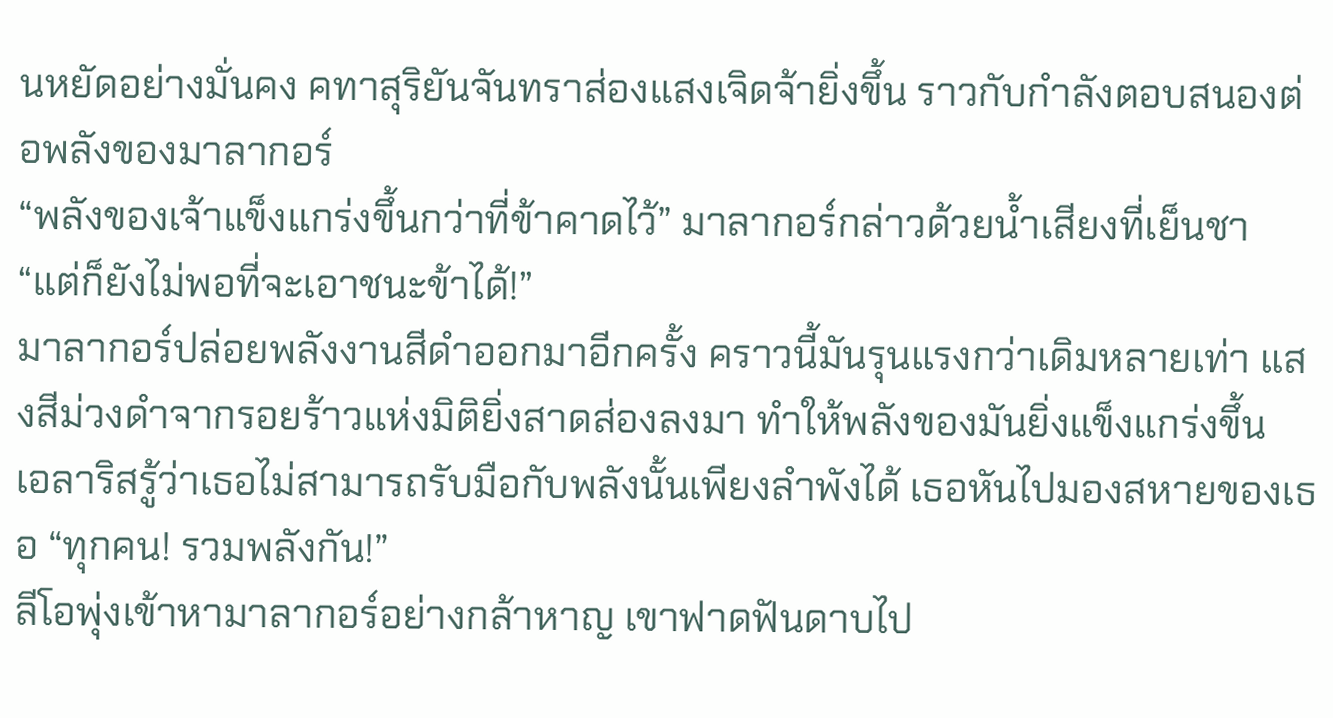นหยัดอย่างมั่นคง คทาสุริยันจันทราส่องแสงเจิดจ้ายิ่งขึ้น ราวกับกำลังตอบสนองต่อพลังของมาลากอร์
“พลังของเจ้าแข็งแกร่งขึ้นกว่าที่ข้าคาดไว้” มาลากอร์กล่าวด้วยน้ำเสียงที่เย็นชา “แต่ก็ยังไม่พอที่จะเอาชนะข้าได้!”
มาลากอร์ปล่อยพลังงานสีดำออกมาอีกครั้ง คราวนี้มันรุนแรงกว่าเดิมหลายเท่า แสงสีม่วงดำจากรอยร้าวแห่งมิติยิ่งสาดส่องลงมา ทำให้พลังของมันยิ่งแข็งแกร่งขึ้น
เอลาริสรู้ว่าเธอไม่สามารถรับมือกับพลังนั้นเพียงลำพังได้ เธอหันไปมองสหายของเธอ “ทุกคน! รวมพลังกัน!”
ลีโอพุ่งเข้าหามาลากอร์อย่างกล้าหาญ เขาฟาดฟันดาบไป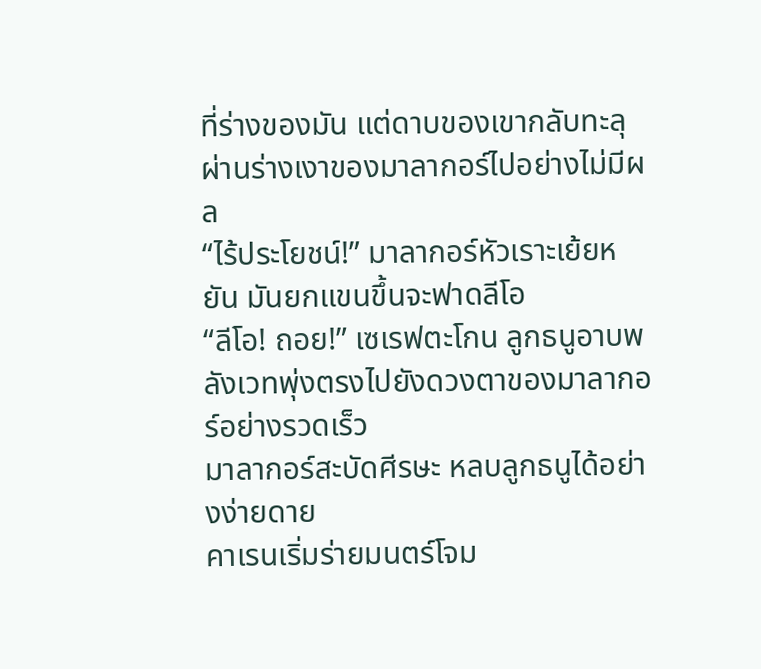ที่ร่างของมัน แต่ดาบของเขากลับทะลุผ่านร่างเงาของมาลากอร์ไปอย่างไม่มีผล
“ไร้ประโยชน์!” มาลากอร์หัวเราะเย้ยหยัน มันยกแขนขึ้นจะฟาดลีโอ
“ลีโอ! ถอย!” เซเรฟตะโกน ลูกธนูอาบพลังเวทพุ่งตรงไปยังดวงตาของมาลากอร์อย่างรวดเร็ว
มาลากอร์สะบัดศีรษะ หลบลูกธนูได้อย่างง่ายดาย
คาเรนเริ่มร่ายมนตร์โจม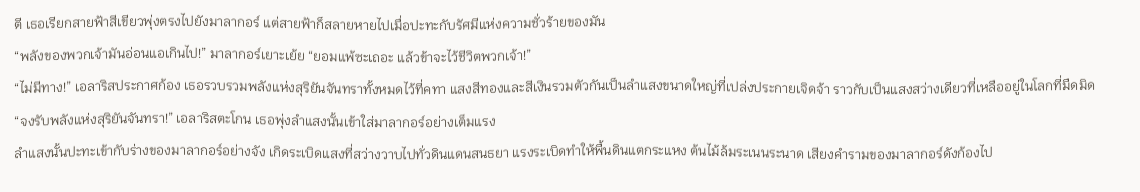ตี เธอเรียกสายฟ้าสีเขียวพุ่งตรงไปยังมาลากอร์ แต่สายฟ้าก็สลายหายไปเมื่อปะทะกับรัศมีแห่งความชั่วร้ายของมัน
“พลังของพวกเจ้ามันอ่อนแอเกินไป!” มาลากอร์เยาะเย้ย “ยอมแพ้ซะเถอะ แล้วข้าจะไว้ชีวิตพวกเจ้า!”
“ไม่มีทาง!” เอลาริสประกาศก้อง เธอรวบรวมพลังแห่งสุริยันจันทราทั้งหมดไว้ที่คทา แสงสีทองและสีเงินรวมตัวกันเป็นลำแสงขนาดใหญ่ที่เปล่งประกายเจิดจ้า ราวกับเป็นแสงสว่างเดียวที่เหลืออยู่ในโลกที่มืดมิด
“จงรับพลังแห่งสุริยันจันทรา!” เอลาริสตะโกน เธอพุ่งลำแสงนั้นเข้าใส่มาลากอร์อย่างเต็มแรง
ลำแสงนั้นปะทะเข้ากับร่างของมาลากอร์อย่างจัง เกิดระเบิดแสงที่สว่างวาบไปทั่วดินแดนสนธยา แรงระเบิดทำให้พื้นดินแตกระแหง ต้นไม้ล้มระเนนระนาด เสียงคำรามของมาลากอร์ดังก้องไป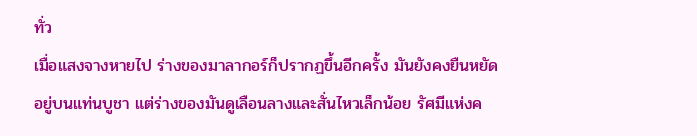ทั่ว
เมื่อแสงจางหายไป ร่างของมาลากอร์ก็ปรากฏขึ้นอีกครั้ง มันยังคงยืนหยัดอยู่บนแท่นบูชา แต่ร่างของมันดูเลือนลางและสั่นไหวเล็กน้อย รัศมีแห่งค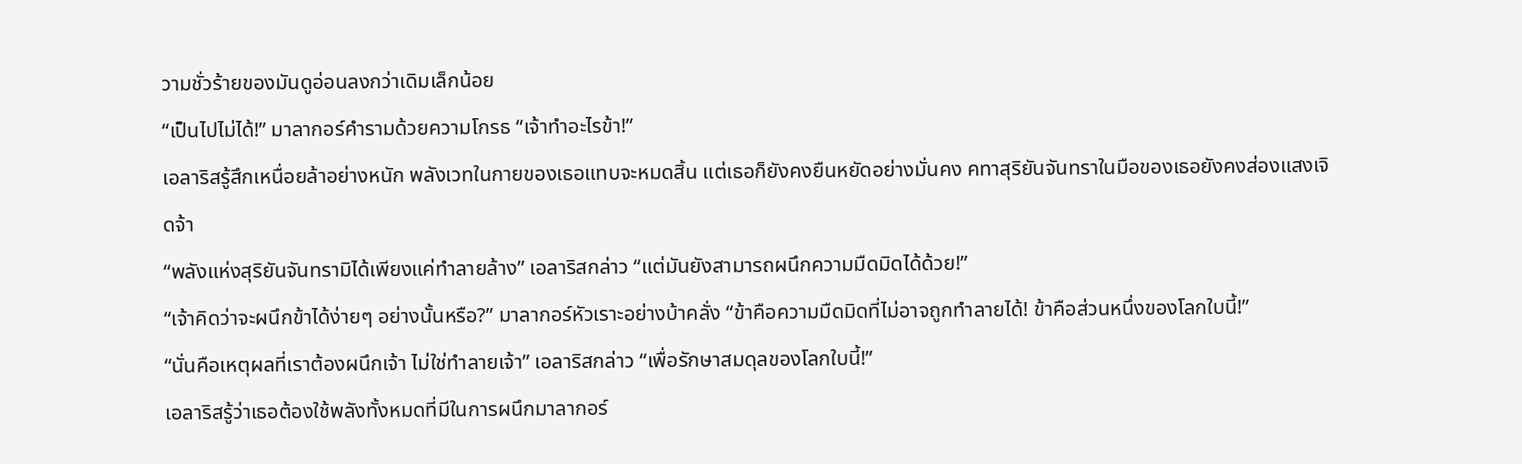วามชั่วร้ายของมันดูอ่อนลงกว่าเดิมเล็กน้อย
“เป็นไปไม่ได้!” มาลากอร์คำรามด้วยความโกรธ “เจ้าทำอะไรข้า!”
เอลาริสรู้สึกเหนื่อยล้าอย่างหนัก พลังเวทในกายของเธอแทบจะหมดสิ้น แต่เธอก็ยังคงยืนหยัดอย่างมั่นคง คทาสุริยันจันทราในมือของเธอยังคงส่องแสงเจิดจ้า
“พลังแห่งสุริยันจันทรามิได้เพียงแค่ทำลายล้าง” เอลาริสกล่าว “แต่มันยังสามารถผนึกความมืดมิดได้ด้วย!”
“เจ้าคิดว่าจะผนึกข้าได้ง่ายๆ อย่างนั้นหรือ?” มาลากอร์หัวเราะอย่างบ้าคลั่ง “ข้าคือความมืดมิดที่ไม่อาจถูกทำลายได้! ข้าคือส่วนหนึ่งของโลกใบนี้!”
“นั่นคือเหตุผลที่เราต้องผนึกเจ้า ไม่ใช่ทำลายเจ้า” เอลาริสกล่าว “เพื่อรักษาสมดุลของโลกใบนี้!”
เอลาริสรู้ว่าเธอต้องใช้พลังทั้งหมดที่มีในการผนึกมาลากอร์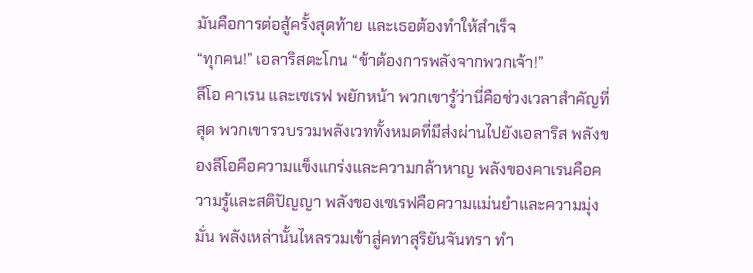มันคือการต่อสู้ครั้งสุดท้าย และเธอต้องทำให้สำเร็จ
“ทุกคน!” เอลาริสตะโกน “ข้าต้องการพลังจากพวกเจ้า!”
ลีโอ คาเรน และเซเรฟ พยักหน้า พวกเขารู้ว่านี่คือช่วงเวลาสำคัญที่สุด พวกเขารวบรวมพลังเวททั้งหมดที่มีส่งผ่านไปยังเอลาริส พลังของลีโอคือความแข็งแกร่งและความกล้าหาญ พลังของคาเรนคือความรู้และสติปัญญา พลังของเซเรฟคือความแม่นยำและความมุ่งมั่น พลังเหล่านั้นไหลรวมเข้าสู่คทาสุริยันจันทรา ทำ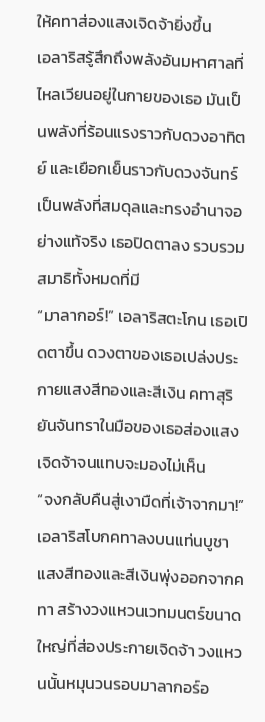ให้คทาส่องแสงเจิดจ้ายิ่งขึ้น
เอลาริสรู้สึกถึงพลังอันมหาศาลที่ไหลเวียนอยู่ในกายของเธอ มันเป็นพลังที่ร้อนแรงราวกับดวงอาทิตย์ และเยือกเย็นราวกับดวงจันทร์ เป็นพลังที่สมดุลและทรงอำนาจอย่างแท้จริง เธอปิดตาลง รวบรวมสมาธิทั้งหมดที่มี
“มาลากอร์!” เอลาริสตะโกน เธอเปิดตาขึ้น ดวงตาของเธอเปล่งประกายแสงสีทองและสีเงิน คทาสุริยันจันทราในมือของเธอส่องแสงเจิดจ้าจนแทบจะมองไม่เห็น
“จงกลับคืนสู่เงามืดที่เจ้าจากมา!” เอลาริสโบกคทาลงบนแท่นบูชา แสงสีทองและสีเงินพุ่งออกจากคทา สร้างวงแหวนเวทมนตร์ขนาดใหญ่ที่ส่องประกายเจิดจ้า วงแหวนนั้นหมุนวนรอบมาลากอร์อ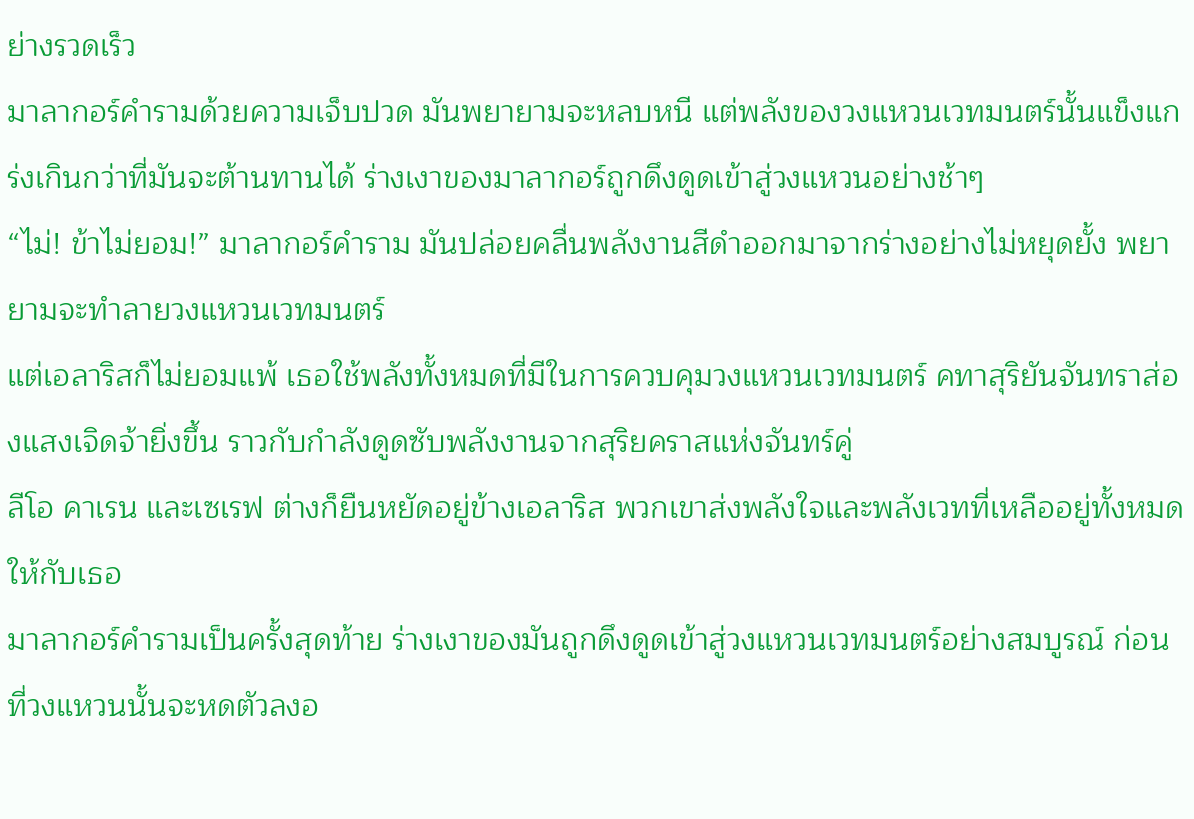ย่างรวดเร็ว
มาลากอร์คำรามด้วยความเจ็บปวด มันพยายามจะหลบหนี แต่พลังของวงแหวนเวทมนตร์นั้นแข็งแกร่งเกินกว่าที่มันจะต้านทานได้ ร่างเงาของมาลากอร์ถูกดึงดูดเข้าสู่วงแหวนอย่างช้าๆ
“ไม่! ข้าไม่ยอม!” มาลากอร์คำราม มันปล่อยคลื่นพลังงานสีดำออกมาจากร่างอย่างไม่หยุดยั้ง พยายามจะทำลายวงแหวนเวทมนตร์
แต่เอลาริสก็ไม่ยอมแพ้ เธอใช้พลังทั้งหมดที่มีในการควบคุมวงแหวนเวทมนตร์ คทาสุริยันจันทราส่องแสงเจิดจ้ายิ่งขึ้น ราวกับกำลังดูดซับพลังงานจากสุริยคราสแห่งจันทร์คู่
ลีโอ คาเรน และเซเรฟ ต่างก็ยืนหยัดอยู่ข้างเอลาริส พวกเขาส่งพลังใจและพลังเวทที่เหลืออยู่ทั้งหมดให้กับเธอ
มาลากอร์คำรามเป็นครั้งสุดท้าย ร่างเงาของมันถูกดึงดูดเข้าสู่วงแหวนเวทมนตร์อย่างสมบูรณ์ ก่อนที่วงแหวนนั้นจะหดตัวลงอ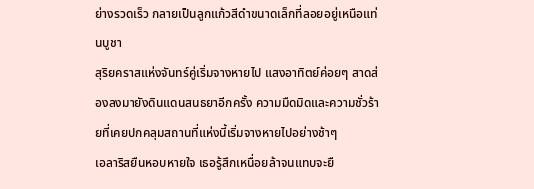ย่างรวดเร็ว กลายเป็นลูกแก้วสีดำขนาดเล็กที่ลอยอยู่เหนือแท่นบูชา
สุริยคราสแห่งจันทร์คู่เริ่มจางหายไป แสงอาทิตย์ค่อยๆ สาดส่องลงมายังดินแดนสนธยาอีกครั้ง ความมืดมิดและความชั่วร้ายที่เคยปกคลุมสถานที่แห่งนี้เริ่มจางหายไปอย่างช้าๆ
เอลาริสยืนหอบหายใจ เธอรู้สึกเหนื่อยล้าจนแทบจะยื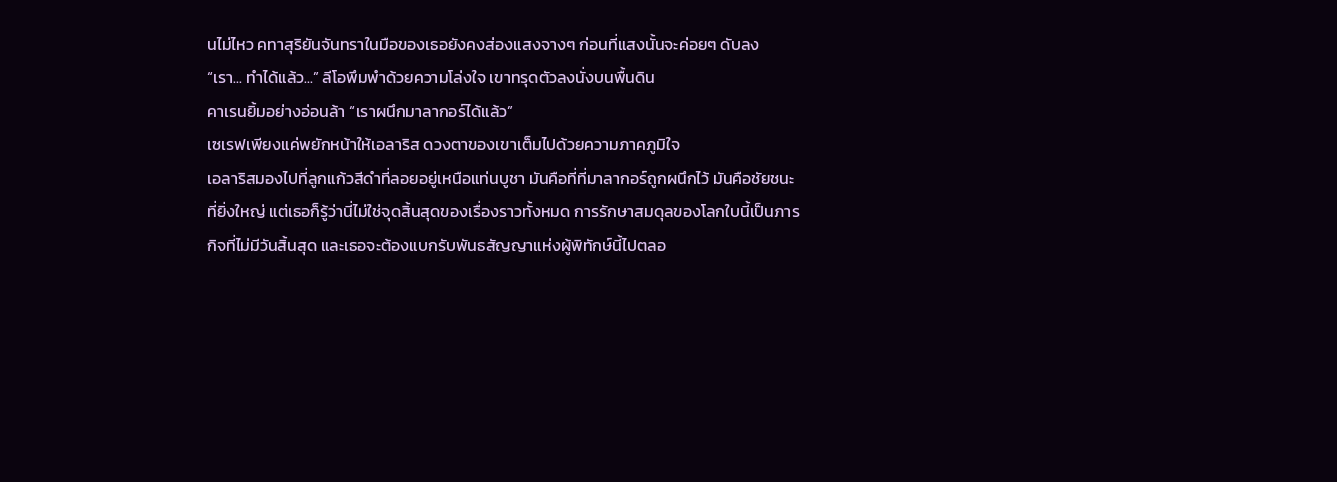นไม่ไหว คทาสุริยันจันทราในมือของเธอยังคงส่องแสงจางๆ ก่อนที่แสงนั้นจะค่อยๆ ดับลง
“เรา... ทำได้แล้ว...” ลีโอพึมพำด้วยความโล่งใจ เขาทรุดตัวลงนั่งบนพื้นดิน
คาเรนยิ้มอย่างอ่อนล้า “เราผนึกมาลากอร์ได้แล้ว”
เซเรฟเพียงแค่พยักหน้าให้เอลาริส ดวงตาของเขาเต็มไปด้วยความภาคภูมิใจ
เอลาริสมองไปที่ลูกแก้วสีดำที่ลอยอยู่เหนือแท่นบูชา มันคือที่ที่มาลากอร์ถูกผนึกไว้ มันคือชัยชนะที่ยิ่งใหญ่ แต่เธอก็รู้ว่านี่ไม่ใช่จุดสิ้นสุดของเรื่องราวทั้งหมด การรักษาสมดุลของโลกใบนี้เป็นภารกิจที่ไม่มีวันสิ้นสุด และเธอจะต้องแบกรับพันธสัญญาแห่งผู้พิทักษ์นี้ไปตลอ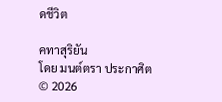ดชีวิต

คทาสุริยัน
โดย มนต์ตรา ประกาศิต
© 2026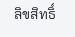ลิขสิทธิ์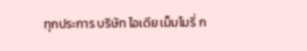ทุกประการ บริษัท ไอเดีย เม็มโมรี่ ก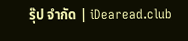รุ๊ป จำกัด | iDearead.club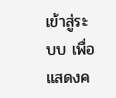เข้าสู่ระบบ เพื่อแสดงค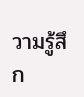วามรู้สึก